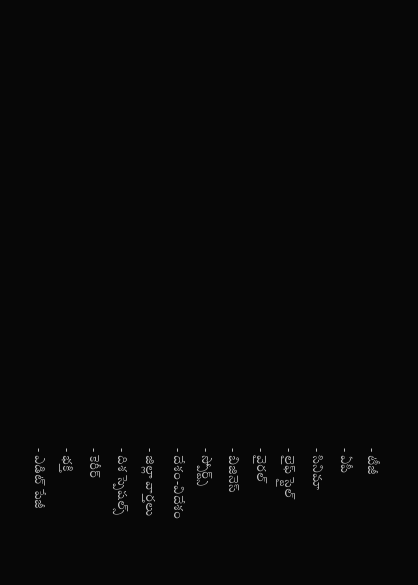- టీజీ
- ఏపీ
- సినిమా
- లైఫ్ స్టైల్
- వైరల్
- బిజినెస్
- స్పోర్ట్స్
- దేశం-విదేశం
- జిల్లా వార్తలు
- దిశ స్పెషల్స్
- కెరీర్
- భక్తి
- ఎడిట్ పేజీ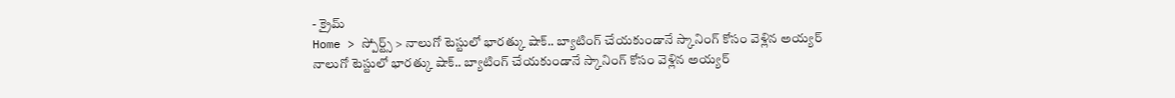- క్రైమ్
Home > స్పోర్ట్స్ > నాలుగో టెస్టులో భారత్కు షాక్.. బ్యాటింగ్ చేయకుండానే స్కానింగ్ కోసం వెళ్లిన అయ్యర్
నాలుగో టెస్టులో భారత్కు షాక్.. బ్యాటింగ్ చేయకుండానే స్కానింగ్ కోసం వెళ్లిన అయ్యర్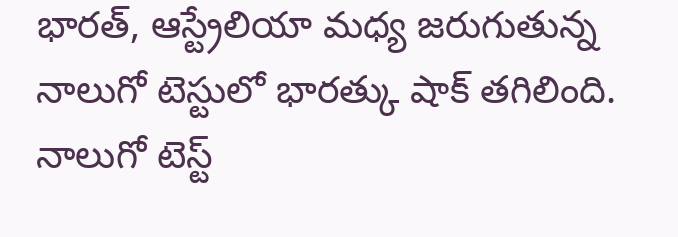భారత్, ఆస్ట్రేలియా మధ్య జరుగుతున్న నాలుగో టెస్టులో భారత్కు షాక్ తగిలింది. నాలుగో టెస్ట్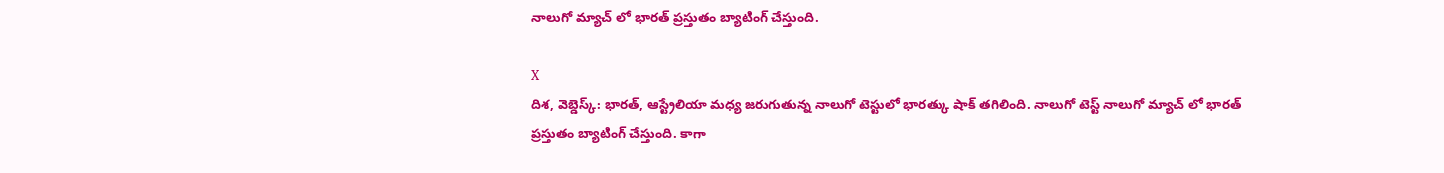నాలుగో మ్యాచ్ లో భారత్ ప్రస్తుతం బ్యాటింగ్ చేస్తుంది.

X
దిశ, వెబ్డెస్క్: భారత్, ఆస్ట్రేలియా మధ్య జరుగుతున్న నాలుగో టెస్టులో భారత్కు షాక్ తగిలింది. నాలుగో టెస్ట్ నాలుగో మ్యాచ్ లో భారత్ ప్రస్తుతం బ్యాటింగ్ చేస్తుంది. కాగా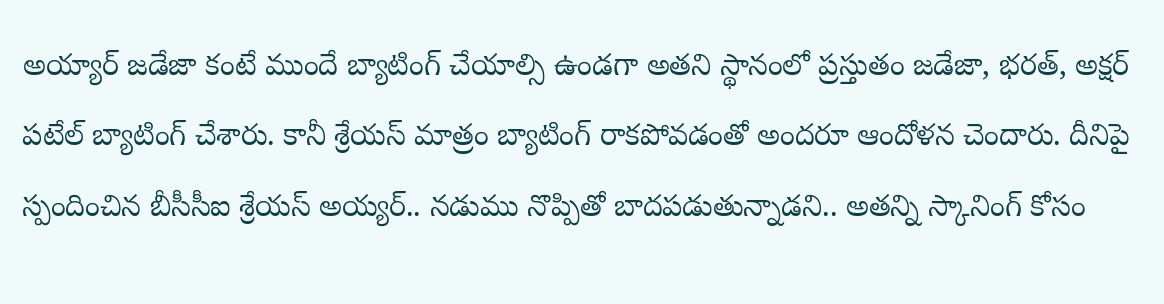అయ్యార్ జడేజా కంటే ముందే బ్యాటింగ్ చేయాల్సి ఉండగా అతని స్థానంలో ప్రస్తుతం జడేజా, భరత్, అక్షర్ పటేల్ బ్యాటింగ్ చేశారు. కానీ శ్రేయస్ మాత్రం బ్యాటింగ్ రాకపోవడంతో అందరూ ఆందోళన చెందారు. దీనిపై స్పందించిన బీసీసీఐ శ్రేయస్ అయ్యర్.. నడుము నొప్పితో బాదపడుతున్నాడని.. అతన్ని స్కానింగ్ కోసం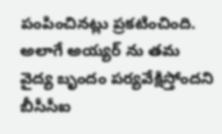పంపించినట్లు ప్రకటించింది. అలాగే అయ్యర్ ను తమ వైద్య బృందం పర్యవేక్షిస్తోందని బీసీసీఐ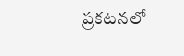ప్రకటనలో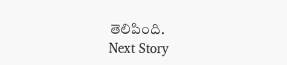తెలిపింది.
Next Story